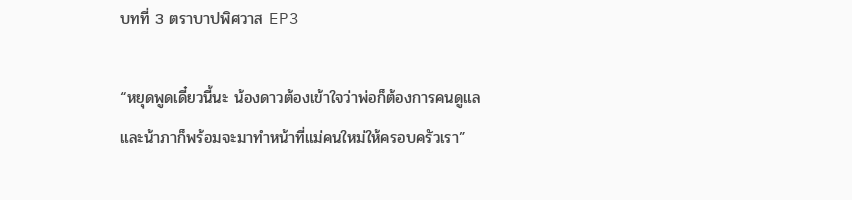บทที่ 3 ตราบาปพิศวาส EP3

“หยุดพูดเดี๋ยวนี้นะ น้องดาวต้องเข้าใจว่าพ่อก็ต้องการคนดูแล และน้าภาก็พร้อมจะมาทำหน้าที่แม่คนใหม่ให้ครอบครัวเรา”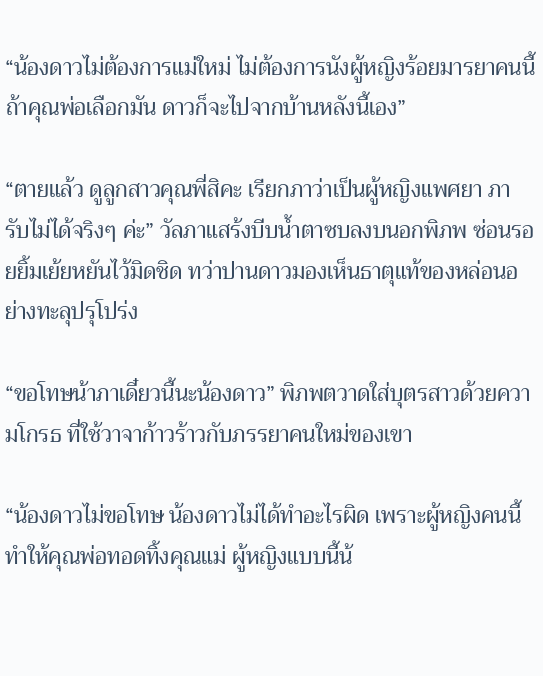“น้องดาวไม่ต้องการแม่ใหม่ ไม่ต้องการนังผู้หญิงร้อยมารยาคนนี้ ถ้าคุณพ่อเลือกมัน ดาวก็จะไปจากบ้านหลังนี้เอง”

“ตายแล้ว ดูลูกสาวคุณพี่สิคะ เรียกภาว่าเป็นผู้หญิงแพศยา ภารับไม่ได้จริงๆ ค่ะ” วัลภาแสร้งบีบน้ำตาซบลงบนอกพิภพ ซ่อนรอยยิ้มเย้ยหยันไว้มิดชิด ทว่าปานดาวมองเห็นธาตุแท้ของหล่อนอย่างทะลุปรุโปร่ง

“ขอโทษน้าภาเดี๋ยวนี้นะน้องดาว” พิภพตวาดใส่บุตรสาวด้วยความโกรธ ที่ใช้วาจาก้าวร้าวกับภรรยาคนใหม่ของเขา

“น้องดาวไม่ขอโทษ น้องดาวไม่ได้ทำอะไรผิด เพราะผู้หญิงคนนี้ ทำให้คุณพ่อทอดทิ้งคุณแม่ ผู้หญิงแบบนี้น้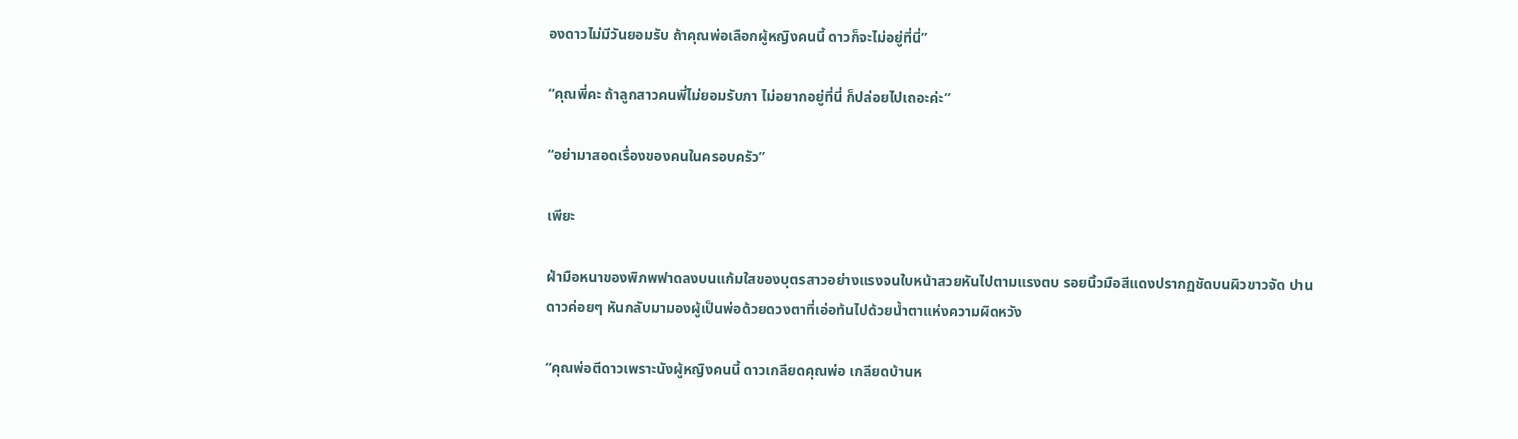องดาวไม่มีวันยอมรับ ถ้าคุณพ่อเลือกผู้หญิงคนนี้ ดาวก็จะไม่อยู่ที่นี่”

“คุณพี่คะ ถ้าลูกสาวคนพี่ไม่ยอมรับภา ไม่อยากอยู่ที่นี่ ก็ปล่อยไปเถอะค่ะ”

“อย่ามาสอดเรื่องของคนในครอบครัว”

เพียะ

ฝ่ามือหนาของพิภพฟาดลงบนแก้มใสของบุตรสาวอย่างแรงจนใบหน้าสวยหันไปตามแรงตบ รอยนิ้วมือสีแดงปรากฏชัดบนผิวขาวจัด ปานดาวค่อยๆ หันกลับมามองผู้เป็นพ่อด้วยดวงตาที่เอ่อท้นไปด้วยน้ำตาแห่งความผิดหวัง

“คุณพ่อตีดาวเพราะนังผู้หญิงคนนี้ ดาวเกลียดคุณพ่อ เกลียดบ้านห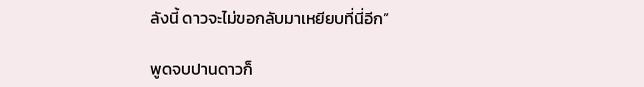ลังนี้ ดาวจะไม่ขอกลับมาเหยียบที่นี่อีก”

พูดจบปานดาวก็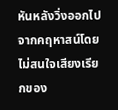หันหลังวิ่งออกไปจากคฤหาสน์โดยไม่สนใจเสียงเรียกของ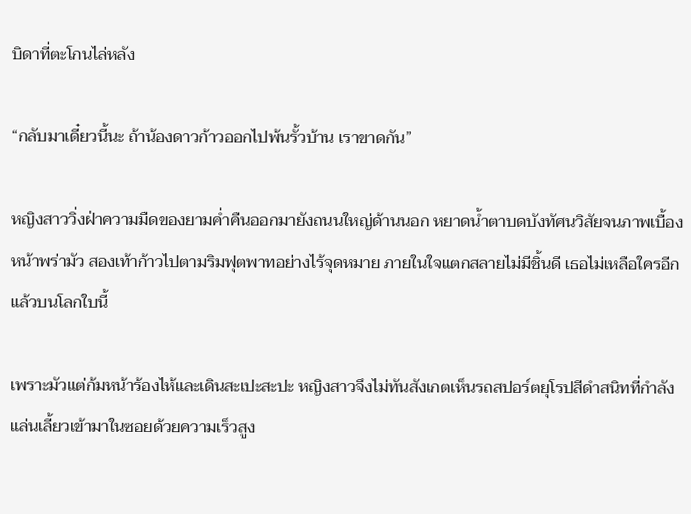บิดาที่ตะโกนไล่หลัง

“กลับมาเดี๋ยวนี้นะ ถ้าน้องดาวก้าวออกไปพ้นรั้วบ้าน เราขาดกัน”

หญิงสาววิ่งฝ่าความมืดของยามค่ำคืนออกมายังถนนใหญ่ด้านนอก หยาดน้ำตาบดบังทัศนวิสัยจนภาพเบื้องหน้าพร่ามัว สองเท้าก้าวไปตามริมฟุตพาทอย่างไร้จุดหมาย ภายในใจแตกสลายไม่มีชิ้นดี เธอไม่เหลือใครอีกแล้วบนโลกใบนี้

เพราะมัวแต่ก้มหน้าร้องไห้และเดินสะเปะสะปะ หญิงสาวจึงไม่ทันสังเกตเห็นรถสปอร์ตยุโรปสีดำสนิทที่กำลังแล่นเลี้ยวเข้ามาในซอยด้วยความเร็วสูง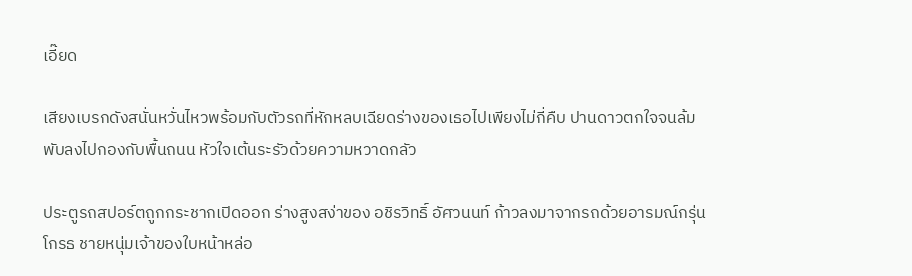เอี๊ยด

เสียงเบรกดังสนั่นหวั่นไหวพร้อมกับตัวรถที่หักหลบเฉียดร่างของเธอไปเพียงไม่กี่คืบ ปานดาวตกใจจนล้มพับลงไปกองกับพื้นถนน หัวใจเต้นระรัวด้วยความหวาดกลัว

ประตูรถสปอร์ตถูกกระชากเปิดออก ร่างสูงสง่าของ อชิรวิทธิ์ อัศวนนท์ ก้าวลงมาจากรถด้วยอารมณ์กรุ่นโกรธ ชายหนุ่มเจ้าของใบหน้าหล่อ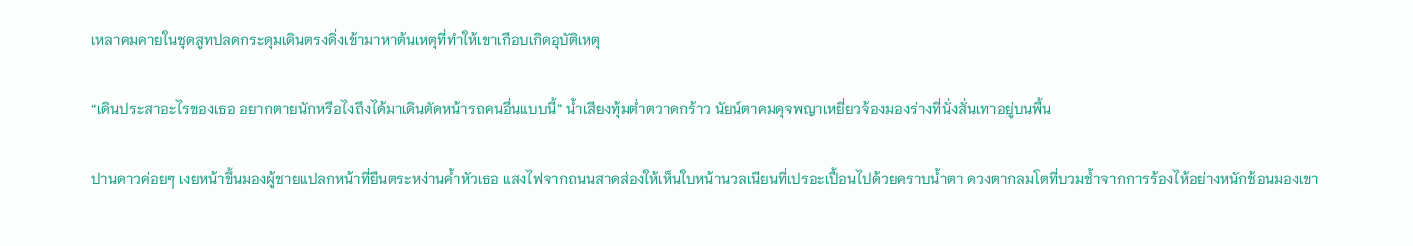เหลาคมคายในชุดสูทปลดกระดุมเดินตรงดิ่งเข้ามาหาต้นเหตุที่ทำให้เขาเกือบเกิดอุบัติเหตุ

“เดินประสาอะไรของเธอ อยากตายนักหรือไงถึงได้มาเดินตัดหน้ารถคนอื่นแบบนี้” น้ำเสียงทุ้มต่ำตวาดกร้าว นัยน์ตาคมดุจพญาเหยี่ยวจ้องมองร่างที่นั่งสั่นเทาอยู่บนพื้น

ปานดาวค่อยๆ เงยหน้าขึ้นมองผู้ชายแปลกหน้าที่ยืนตระหง่านค้ำหัวเธอ แสงไฟจากถนนสาดส่องให้เห็นใบหน้านวลเนียนที่เปรอะเปื้อนไปด้วยคราบน้ำตา ดวงตากลมโตที่บวมช้ำจากการร้องไห้อย่างหนักช้อนมองเขา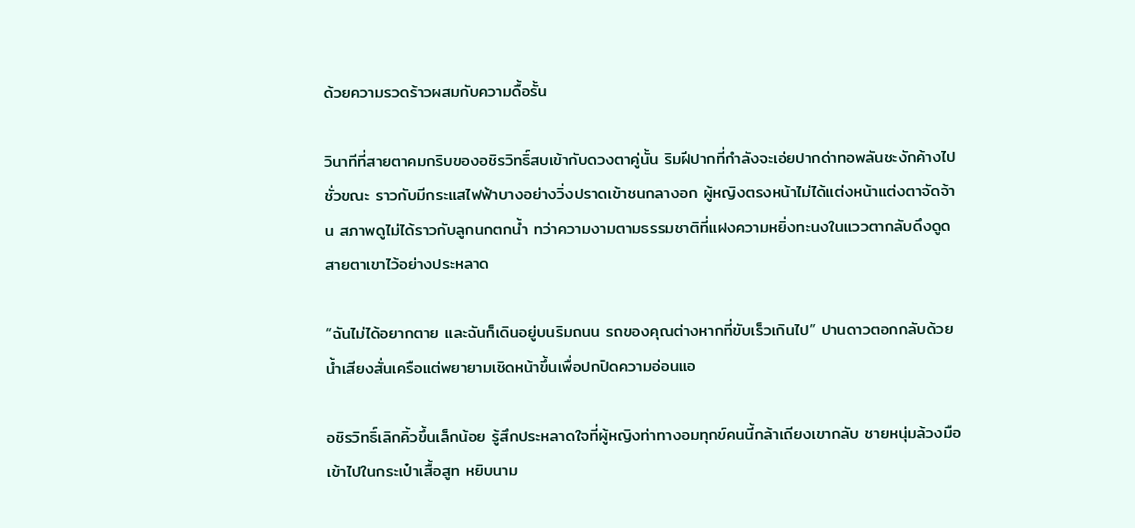ด้วยความรวดร้าวผสมกับความดื้อรั้น

วินาทีที่สายตาคมกริบของอชิรวิทธิ์สบเข้ากับดวงตาคู่นั้น ริมฝีปากที่กำลังจะเอ่ยปากด่าทอพลันชะงักค้างไปชั่วขณะ ราวกับมีกระแสไฟฟ้าบางอย่างวิ่งปราดเข้าชนกลางอก ผู้หญิงตรงหน้าไม่ได้แต่งหน้าแต่งตาจัดจ้าน สภาพดูไม่ได้ราวกับลูกนกตกน้ำ ทว่าความงามตามธรรมชาติที่แฝงความหยิ่งทะนงในแววตากลับดึงดูดสายตาเขาไว้อย่างประหลาด

“ฉันไม่ได้อยากตาย และฉันก็เดินอยู่บนริมถนน รถของคุณต่างหากที่ขับเร็วเกินไป” ปานดาวตอกกลับด้วยน้ำเสียงสั่นเครือแต่พยายามเชิดหน้าขึ้นเพื่อปกปิดความอ่อนแอ

อชิรวิทธิ์เลิกคิ้วขึ้นเล็กน้อย รู้สึกประหลาดใจที่ผู้หญิงท่าทางอมทุกข์คนนี้กล้าเถียงเขากลับ ชายหนุ่มล้วงมือเข้าไปในกระเป๋าเสื้อสูท หยิบนาม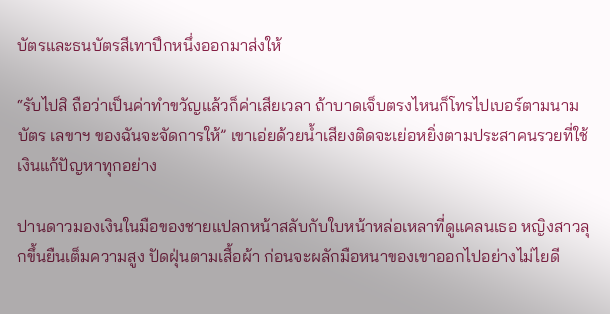บัตรและธนบัตรสีเทาปึกหนึ่งออกมาส่งให้

“รับไปสิ ถือว่าเป็นค่าทำขวัญแล้วก็ค่าเสียเวลา ถ้าบาดเจ็บตรงไหนก็โทรไปเบอร์ตามนามบัตร เลขาฯ ของฉันจะจัดการให้” เขาเอ่ยด้วยน้ำเสียงติดจะเย่อหยิ่งตามประสาคนรวยที่ใช้เงินแก้ปัญหาทุกอย่าง

ปานดาวมองเงินในมือของชายแปลกหน้าสลับกับใบหน้าหล่อเหลาที่ดูแคลนเธอ หญิงสาวลุกขึ้นยืนเต็มความสูง ปัดฝุ่นตามเสื้อผ้า ก่อนจะผลักมือหนาของเขาออกไปอย่างไม่ไยดี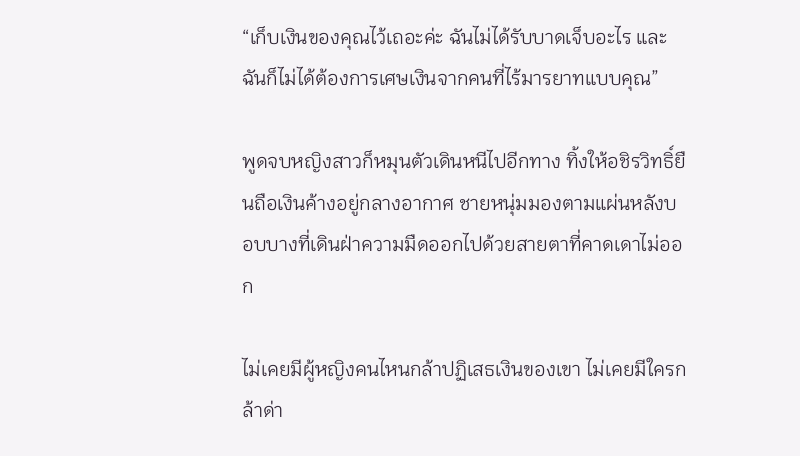“เก็บเงินของคุณไว้เถอะค่ะ ฉันไม่ได้รับบาดเจ็บอะไร และฉันก็ไม่ได้ต้องการเศษเงินจากคนที่ไร้มารยาทแบบคุณ”

พูดจบหญิงสาวก็หมุนตัวเดินหนีไปอีกทาง ทิ้งให้อชิรวิทธิ์ยืนถือเงินค้างอยู่กลางอากาศ ชายหนุ่มมองตามแผ่นหลังบอบบางที่เดินฝ่าความมืดออกไปด้วยสายตาที่คาดเดาไม่ออก

ไม่เคยมีผู้หญิงคนไหนกล้าปฏิเสธเงินของเขา ไม่เคยมีใครกล้าด่า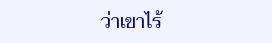ว่าเขาไร้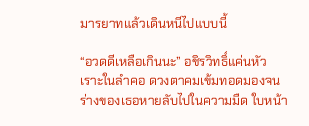มารยาทแล้วเดินหนีไปแบบนี้

“อวดดีเหลือเกินนะ” อชิรวิทธิ์แค่นหัวเราะในลำคอ ดวงตาคมเข้มทอดมองจนร่างของเธอหายลับไปในความมืด ใบหน้า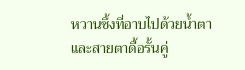หวานซึ้งที่อาบไปด้วยน้ำตาและสายตาดื้อรั้นคู่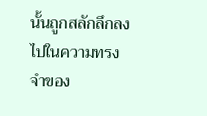นั้นถูกสลักลึกลงไปในความทรงจำของ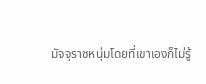มัจจุราชหนุ่มโดยที่เขาเองก็ไม่รู้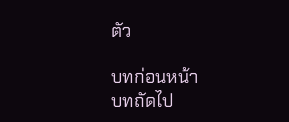ตัว

บทก่อนหน้า
บทถัดไป